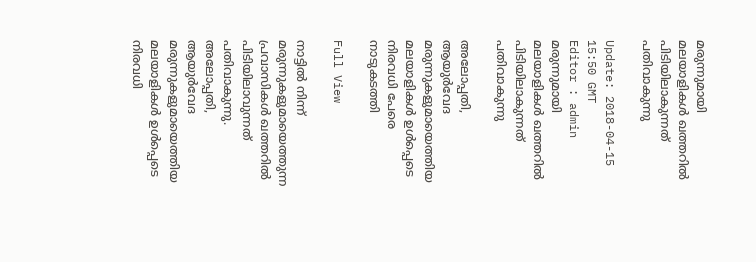മരുന്നുമായി മലയാളികള്‍ ഖത്തറില്‍ പിടിയിലാകുന്നത് പതിവാകുന്നു

Update: 2018-04-15 15:50 GMT
Editor : admin
മരുന്നുമായി മലയാളികള്‍ ഖത്തറില്‍ പിടിയിലാകുന്നത് പതിവാകുന്നു

അലോപ്പതി, ആയുര്‍വേദ മരുന്നുകളുമായെത്തിയ മലയാളികള്‍ ഉള്‍പ്പെടെ നിരവധി പേരെ നാടുകടത്തി

Full View

നാട്ടില്‍ നിന്ന് മരുന്നുകളുമായെത്തുന്ന പ്രവാസികള്‍ ഖത്തറില്‍ പിടിയിലാവുന്നത് പതിവാകുന്നു. അലോപ്പതി, ആയുര്‍വേദ മരുന്നുകളുമായെത്തിയ മലയാളികള്‍ ഉള്‍പ്പെടെ നിരവധി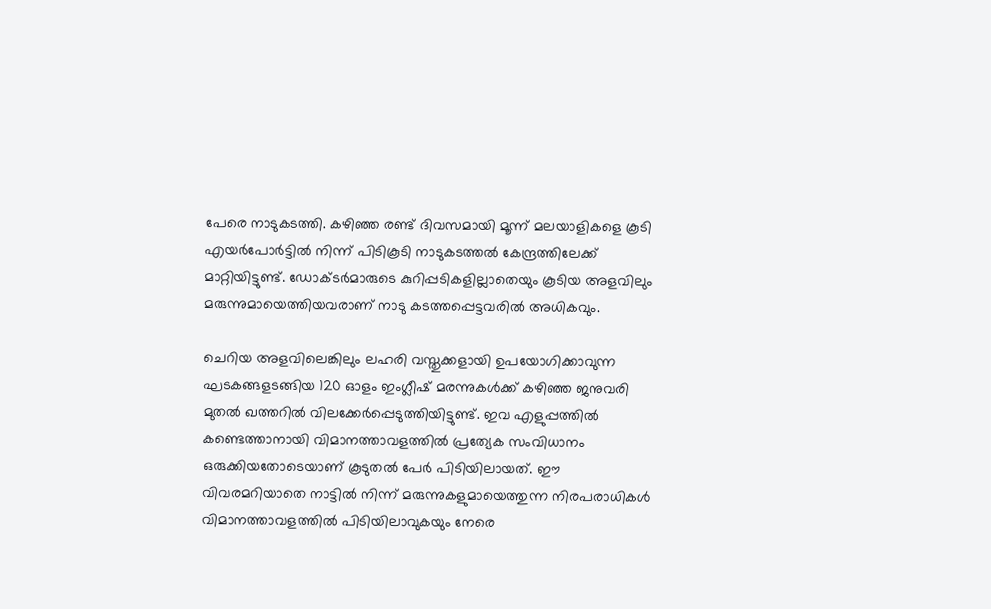പേരെ നാടുകടത്തി. കഴിഞ്ഞ രണ്ട് ദിവസമായി മൂന്ന് മലയാളികളെ കൂടി എയര്‍പോര്‍ട്ടില്‍ നിന്ന് പിടികൂടി നാടുകടത്തല്‍ കേന്ദ്രത്തിലേക്ക് മാറ്റിയിട്ടുണ്ട്. ഡോക്ടര്‍മാരുടെ കുറിപ്പടികളില്ലാതെയും കൂടിയ അളവിലും മരുന്നുമായെത്തിയവരാണ് നാടു കടത്തപ്പെട്ടവരില്‍ അധികവും.

ചെറിയ അളവിലെങ്കിലും ലഹരി വസ്തുക്കളായി ഉപയോഗിക്കാവുന്ന ഘടകങ്ങളടങ്ങിയ 120 ഓളം ഇംഗ്ലീഷ് മരന്നുകള്‍ക്ക് കഴിഞ്ഞ ജനുവരി മുതല്‍ ഖത്തറില്‍ വിലക്കേര്‍പ്പെടുത്തിയിട്ടുണ്ട്. ഇവ എളുപ്പത്തില്‍ കണ്ടെത്താനായി വിമാനത്താവളത്തില്‍ പ്രത്യേക സംവിധാനം ഒരുക്കിയതോടെയാണ് കൂടുതല്‍ പേര്‍ പിടിയിലായത്. ഈ വിവരമറിയാതെ നാട്ടില്‍ നിന്ന് മരുന്നുകളുമായെത്തുന്ന നിരപരാധികള്‍ വിമാനത്താവളത്തില്‍ പിടിയിലാവുകയും നേരെ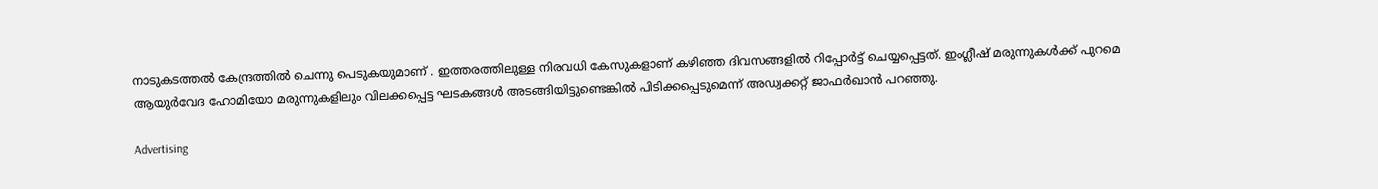നാടുകടത്തല്‍ കേന്ദ്രത്തില്‍ ചെന്നു പെടുകയുമാണ് . ഇത്തരത്തിലുള്ള നിരവധി കേസുകളാണ് കഴിഞ്ഞ ദിവസങ്ങളില്‍ റിപ്പോര്‍ട്ട് ചെയ്യപ്പെട്ടത്. ഇംഗ്ലീഷ് മരുന്നുകള്‍ക്ക് പുറമെ ആയുര്‍വേദ ഹോമിയോ മരുന്നുകളിലും വിലക്കപ്പെട്ട ഘടകങ്ങള്‍ അടങ്ങിയിട്ടുണ്ടെങ്കില്‍ പിടിക്കപ്പെടുമെന്ന് അഡ്വക്കറ്റ് ജാഫര്‍ഖാന്‍ പറഞ്ഞു.

Advertising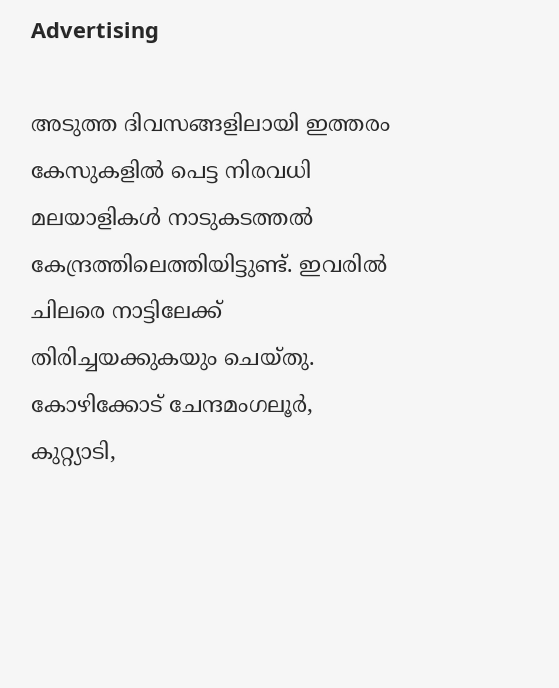Advertising

അടുത്ത ദിവസങ്ങളിലായി ഇത്തരം കേസുകളില്‍ പെട്ട നിരവധി മലയാളികള്‍ നാടുകടത്തല്‍ കേന്ദ്രത്തിലെത്തിയിട്ടുണ്ട്. ഇവരില്‍ ചിലരെ നാട്ടിലേക്ക് തിരിച്ചയക്കുകയും ചെയ്തു. കോഴിക്കോട് ചേന്ദമംഗലൂര്‍, കുറ്റ്യാടി,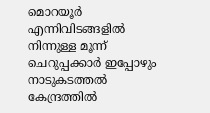മൊറയൂര്‍ എന്നിവിടങ്ങളില്‍ നിന്നുള്ള മൂന്ന് ചെറുപ്പക്കാര്‍ ഇപ്പോഴും നാടുകടത്തല്‍ കേന്ദ്രത്തില്‍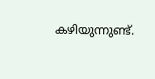കഴിയുന്നുണ്ട്.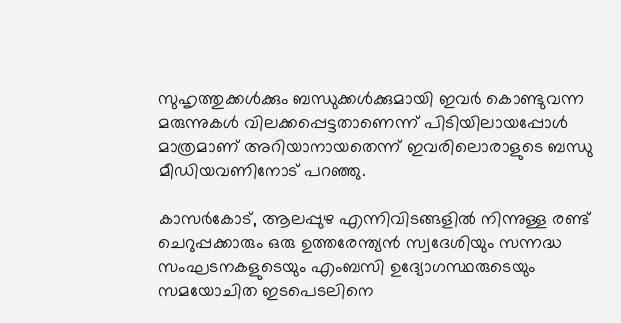സുഹൃത്തുക്കള്‍ക്കും ബന്ധുക്കള്‍ക്കുമായി ഇവര്‍ കൊണ്ടുവന്ന മരുന്നുകള്‍ വിലക്കപ്പെട്ടതാണെന്ന് പിടിയിലായപ്പോള്‍ മാത്രമാണ് അറിയാനായതെന്ന് ഇവരിലൊരാളുടെ ബന്ധു മീഡിയവണിനോട് പറഞ്ഞു.

കാസര്‍കോട്, ആലപ്പുഴ എന്നിവിടങ്ങളില്‍ നിന്നുള്ള രണ്ട് ചെറുപ്പക്കാരും ഒരു ഉത്തരേന്ത്യന്‍ സ്വദേശിയും സന്നദ്ധ സംഘടനകളുടെയും എംബസി ഉദ്യോഗസ്ഥരുടെയും സമയോചിത ഇടപെടലിനെ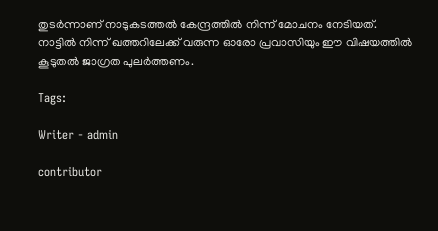തുടര്‍ന്നാണ് നാടുകടത്തല്‍ കേന്ദ്രത്തില്‍ നിന്ന് മോചനം നേടിയത്. നാട്ടില്‍ നിന്ന് ഖത്തറിലേക്ക് വരുന്ന ഓരോ പ്രവാസിയും ഈ വിഷയത്തില്‍ കൂടുതല്‍ ജാഗ്രത പുലര്‍ത്തണം.

Tags:

Writer - admin

contributor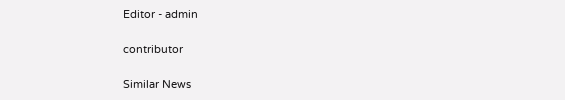Editor - admin

contributor

Similar News